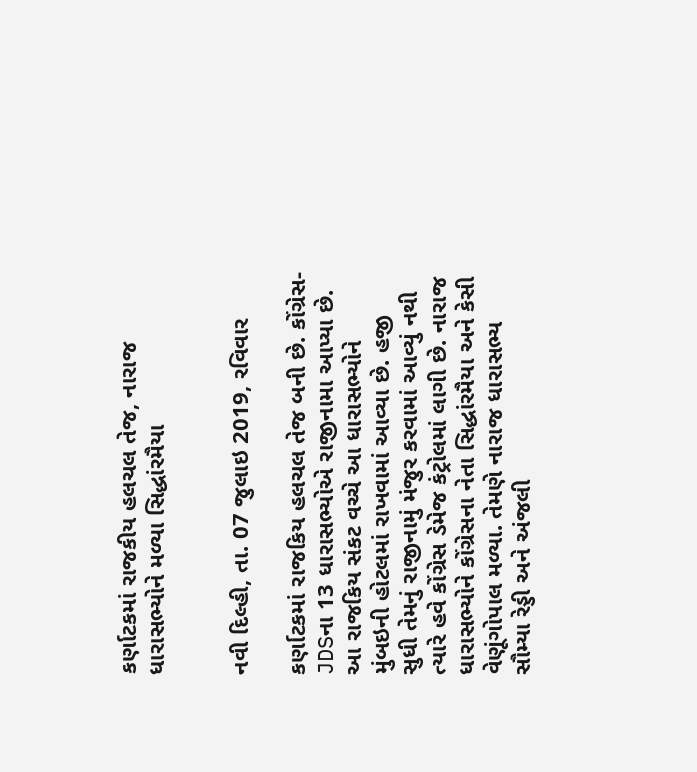કર્ણાટકમાં રાજકીય હલચલ તેજ, નારાજ ધારાસભ્યોને મળ્યા સિદ્ધાંરમૈયા


નવી દિલ્હી, તા. 07 જુલાઇ 2019, રવિવાર

કર્ણાટકમાં રાજકિય હલચલ તેજ બની છે. કોંગ્રેસ-JDSના 13 ધારાસભ્યોએ રાજીનામા આપ્યા છે. આ રાજકિય સંકટ વચ્ચે આ ધારાસભ્યોને મુંબઇની હોટલમાં રાખવામાં આવ્યા છે. હજી સુધી તેમનું રાજીનામું મંજુર કરવામાં આવ્યું નથી ત્યારે હવે કોંગ્રેસ ડેમેજ કંટ્રોલમાં લાગી છે. નારાજ ધારાસભ્યોને કોંગ્રેસના નેતા સિદ્ધાંરમૈયા અને કેસી વેણૂંગોપાલ મળ્યા. તેમણે નારાજ ધારાસભ્ય સૌમ્યા રેડ્ડી અને અંજલી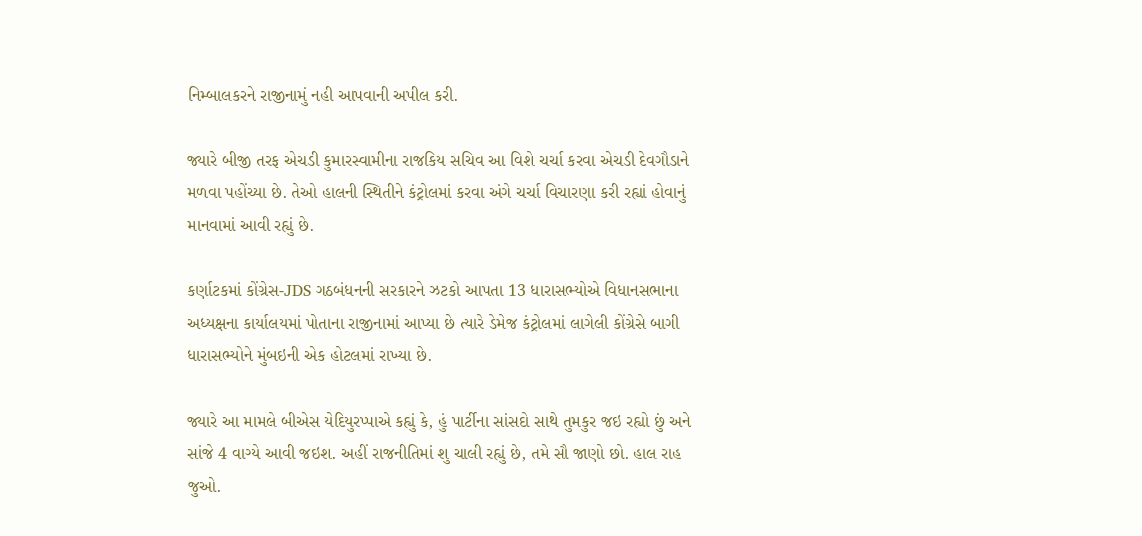નિમ્બાલકરને રાજીનામું નહી આપવાની અપીલ કરી.

જ્યારે બીજી તરફ એચડી કુમારસ્વામીના રાજકિય સચિવ આ વિશે ચર્ચા કરવા એચડી દેવગૌડાને મળવા પહોંચ્યા છે. તેઓ હાલની સ્થિતીને કંટ્રોલમાં કરવા અંગે ચર્ચા વિચારણા કરી રહ્યાં હોવાનું માનવામાં આવી રહ્યું છે.

કર્ણાટકમાં કોંગ્રેસ-JDS ગઠબંધનની સરકારને ઝટકો આપતા 13 ધારાસભ્યોએ વિધાનસભાના અધ્યક્ષના કાર્યાલયમાં પોતાના રાજીનામાં આપ્યા છે ત્યારે ડેમેજ કંટ્રોલમાં લાગેલી કોંગ્રેસે બાગી ધારાસભ્યોને મુંબઇની એક હોટલમાં રાખ્યા છે.

જ્યારે આ મામલે બીએસ યેદિયુરપ્પાએ કહ્યું કે, હું પાર્ટીના સાંસદો સાથે તુમકુર જઇ રહ્યો છું અને સાંજે 4 વાગ્યે આવી જઇશ. અહીં રાજનીતિમાં શુ ચાલી રહ્યું છે, તમે સૌ જાણો છો. હાલ રાહ જુઓ.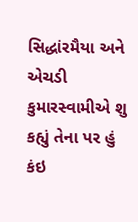સિદ્ધાંરમૈયા અને એચડી કુમારસ્વામીએ શુ કહ્યું તેના પર હું કંઇ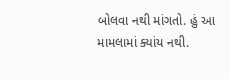બોલવા નથી માંગતો. હું આ મામલામાં ક્યાંય નથી.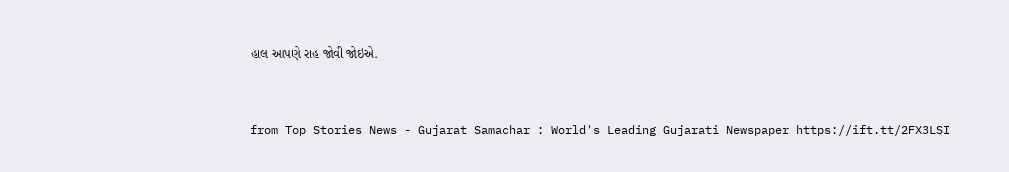હાલ આપણે રાહ જોવી જોઇએ.


from Top Stories News - Gujarat Samachar : World's Leading Gujarati Newspaper https://ift.tt/2FX3LSI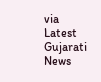via Latest Gujarati News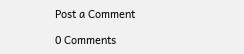Post a Comment

0 Comments